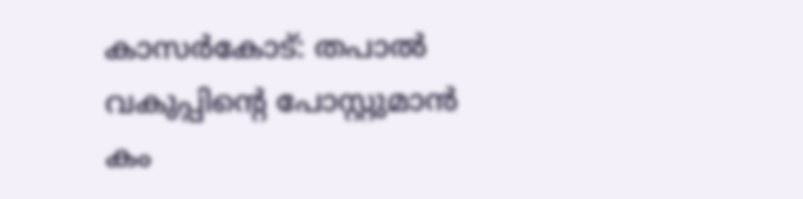കാസര്‍കോട്: തപാല്‍ വകുപ്പിന്റെ പോസ്റ്റുമാന്‍ കം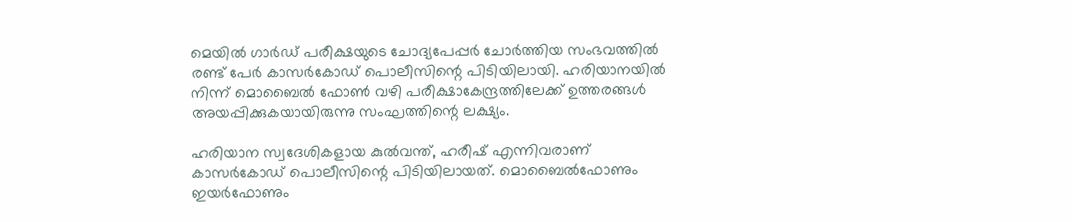മെയില്‍ ഗാര്‍ഡ് പരീക്ഷയുടെ ചോദ്യപേപ്പര്‍ ചോര്‍ത്തിയ സംഭവത്തില്‍ രണ്ട് പേര്‍ കാസര്‍കോഡ് പൊലീസിന്റെ പിടിയിലായി. ഹരിയാനയില്‍ നിന്ന് മൊബൈല്‍ ഫോണ്‍ വഴി പരീക്ഷാകേന്ദ്രത്തിലേക്ക് ഉത്തരങ്ങള്‍ അയപ്പിക്കുകയായിരുന്നു സംഘത്തിന്റെ ലക്ഷ്യം.

ഹരിയാന സ്വദേശികളായ കുല്‍വന്ത്, ഹരീഷ് എന്നിവരാണ് കാസര്‍കോഡ് പൊലീസിന്റെ പിടിയിലായത്. മൊബൈല്‍ഫോണും ഇയര്‍ഫോണും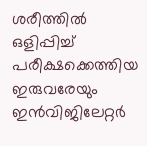ശരീത്തില്‍ ഒളിപ്പിച്ച് പരീക്ഷക്കെത്തിയ ഇരുവരേയും ഇന്‍വിജിലേറ്റര്‍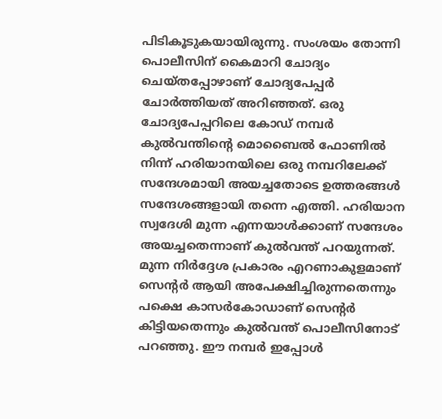പിടികൂടുകയായിരുന്നു. സംശയം തോന്നി പൊലീസിന് കൈമാറി ചോദ്യം ചെയ്തപ്പോഴാണ് ചോദ്യപേപ്പര്‍ ചോര്‍ത്തിയത് അറിഞ്ഞത്. ഒരു ചോദ്യപേപ്പറിലെ കോഡ് നമ്പര്‍ കുല്‍വന്തിന്റെ മൊബൈല്‍ ഫോണില്‍ നിന്ന് ഹരിയാനയിലെ ഒരു നമ്പറിലേക്ക് സന്ദേശമായി അയച്ചതോടെ ഉത്തരങ്ങള്‍ സന്ദേശങ്ങളായി തന്നെ എത്തി. ഹരിയാന സ്വദേശി മുന്ന എന്നയാള്‍ക്കാണ് സന്ദേശം അയച്ചതെന്നാണ് കുല്‍വന്ത് പറയുന്നത്. മുന്ന നിര്‍ദ്ദേശ പ്രകാരം എറണാകുളമാണ് സെന്റര്‍ ആയി അപേക്ഷിച്ചിരുന്നതെന്നും പക്ഷെ കാസര്‍കോഡാണ് സെന്റര്‍ കിട്ടിയതെന്നും കുല്‍വന്ത് പൊലീസിനോട് പറഞ്ഞു. ഈ നമ്പര്‍ ഇപ്പോള്‍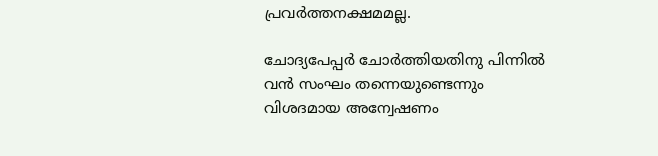പ്രവര്‍ത്തനക്ഷമമല്ല.

ചോദ്യപേപ്പര്‍ ചോര്‍ത്തിയതിനു പിന്നില്‍ വന്‍ സംഘം തന്നെയുണ്ടെന്നും വിശദമായ അന്വേഷണം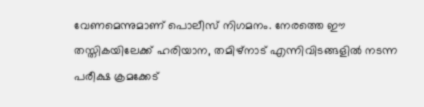വേണമെന്നുമാണ് പൊലീസ് നിഗമനം. നേരത്തെ ഈ തസ്തികയിലേക്ക് ഹരിയാന, തമിഴ്‌നാട് എന്നിവിടങ്ങളില്‍ നടന്ന പരീക്ഷ ക്രമക്കേട്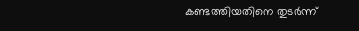കണ്ടത്തിയതിനെ തുടര്‍ന്ന്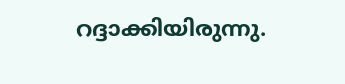റദ്ദാക്കിയിരുന്നു.